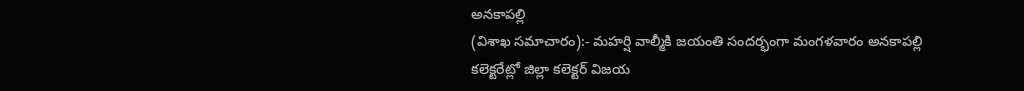అనకాపల్లి
(విశాఖ సమాచారం):- మహర్షి వాల్మీకి జయంతి సందర్భంగా మంగళవారం అనకాపల్లి
కలెక్టరేట్లో జిల్లా కలెక్టర్ విజయ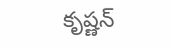కృష్ణన్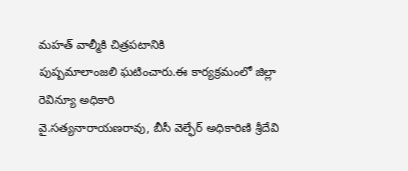మహత్ వాల్మీకి చిత్రపటానికి
పుష్పమాలాంజలి ఘటించారు.ఈ కార్యక్రమంలో జిల్లా రెవిన్యూ అధికారి
వై.సత్యనారాయణరావు, బీసీ వెల్ఫేర్ అధికారిణి శ్రీదేవి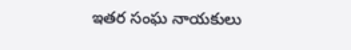ఇతర సంఘ నాయకులు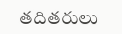తదితరులు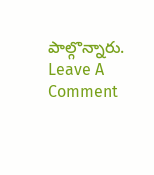పాల్గొన్నారు.
Leave A Comment